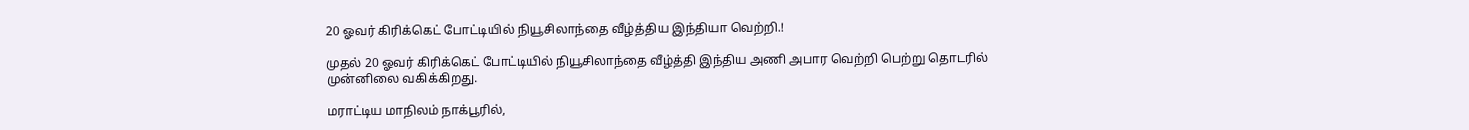20 ஓவர் கிரிக்கெட் போட்டியில் நியூசிலாந்தை வீழ்த்திய இந்தியா வெற்றி.!

முதல் 20 ஓவர் கிரிக்கெட் போட்டியில் நியூசிலாந்தை வீழ்த்தி இந்திய அணி அபார வெற்றி பெற்று தொடரில் முன்னிலை வகிக்கிறது.

மராட்டிய மாநிலம் நாக்பூரில்,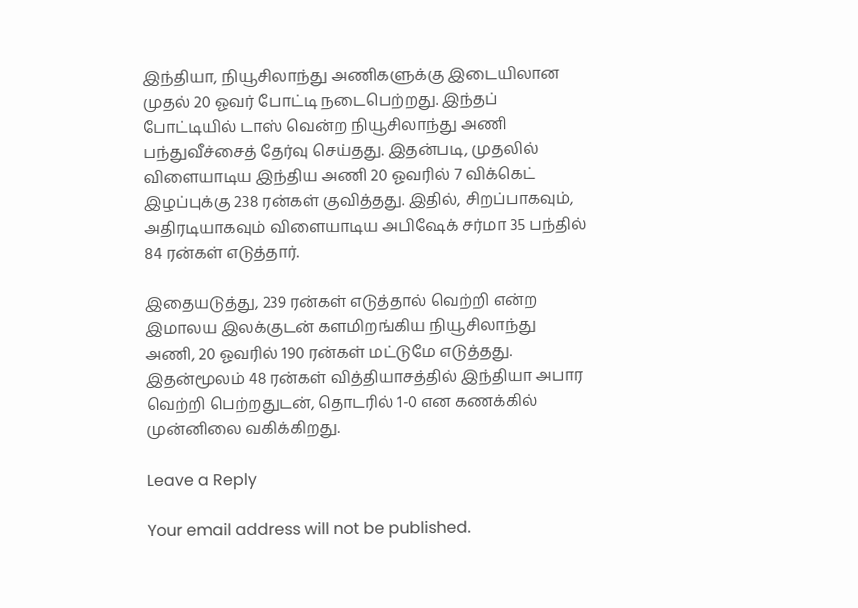இந்தியா, நியூசிலாந்து அணிகளுக்கு இடையிலான முதல் 20 ஓவர் போட்டி நடைபெற்றது. இந்தப் போட்டியில் டாஸ் வென்ற நியூசிலாந்து அணி பந்துவீச்சைத் தேர்வு செய்தது. இதன்படி, முதலில் விளையாடிய இந்திய அணி 20 ஓவரில் 7 விக்கெட் இழப்புக்கு 238 ரன்கள் குவித்தது. இதில், சிறப்பாகவும், அதிரடியாகவும் விளையாடிய அபிஷேக் சர்மா 35 பந்தில் 84 ரன்கள் எடுத்தார்.

இதையடுத்து, 239 ரன்கள் எடுத்தால் வெற்றி என்ற இமாலய இலக்குடன் களமிறங்கிய நியூசிலாந்து அணி, 20 ஓவரில் 190 ரன்கள் மட்டுமே எடுத்தது. இதன்மூலம் 48 ரன்கள் வித்தியாசத்தில் இந்தியா அபார வெற்றி பெற்றதுடன், தொடரில் 1-0 என கணக்கில் முன்னிலை வகிக்கிறது.

Leave a Reply

Your email address will not be published.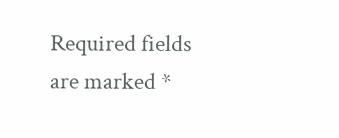Required fields are marked *